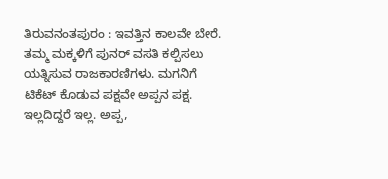ತಿರುವನಂತಪುರಂ : ಇವತ್ತಿನ ಕಾಲವೇ ಬೇರೆ. ತಮ್ಮ ಮಕ್ಕಳಿಗೆ ಪುನರ್ ವಸತಿ ಕಲ್ಪಿಸಲು ಯತ್ನಿಸುವ ರಾಜಕಾರಣಿಗಳು. ಮಗನಿಗೆ ಟಿಕೆಟ್ ಕೊಡುವ ಪಕ್ಷವೇ ಅಪ್ಪನ ಪಕ್ಷ. ಇಲ್ಲದಿದ್ದರೆ ಇಲ್ಲ. ಅಪ್ಪ,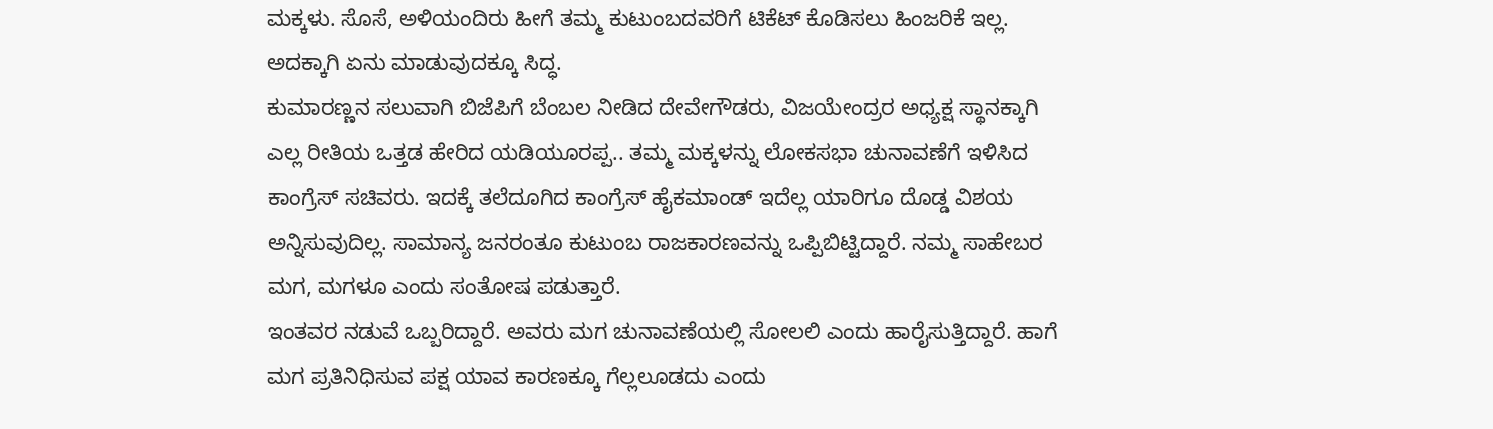ಮಕ್ಕಳು. ಸೊಸೆ, ಅಳಿಯಂದಿರು ಹೀಗೆ ತಮ್ಮ ಕುಟುಂಬದವರಿಗೆ ಟಿಕೆಟ್ ಕೊಡಿಸಲು ಹಿಂಜರಿಕೆ ಇಲ್ಲ. ಅದಕ್ಕಾಗಿ ಏನು ಮಾಡುವುದಕ್ಕೂ ಸಿದ್ಧ.
ಕುಮಾರಣ್ಣನ ಸಲುವಾಗಿ ಬಿಜೆಪಿಗೆ ಬೆಂಬಲ ನೀಡಿದ ದೇವೇಗೌಡರು, ವಿಜಯೇಂದ್ರರ ಅಧ್ಯಕ್ಷ ಸ್ಥಾನಕ್ಕಾಗಿ ಎಲ್ಲ ರೀತಿಯ ಒತ್ತಡ ಹೇರಿದ ಯಡಿಯೂರಪ್ಪ.. ತಮ್ಮ ಮಕ್ಕಳನ್ನು ಲೋಕಸಭಾ ಚುನಾವಣೆಗೆ ಇಳಿಸಿದ ಕಾಂಗ್ರೆಸ್ ಸಚಿವರು. ಇದಕ್ಕೆ ತಲೆದೂಗಿದ ಕಾಂಗ್ರೆಸ್ ಹೈಕಮಾಂಡ್ ಇದೆಲ್ಲ ಯಾರಿಗೂ ದೊಡ್ಡ ವಿಶಯ ಅನ್ನಿಸುವುದಿಲ್ಲ. ಸಾಮಾನ್ಯ ಜನರಂತೂ ಕುಟುಂಬ ರಾಜಕಾರಣವನ್ನು ಒಪ್ಪಿಬಿಟ್ಟಿದ್ದಾರೆ. ನಮ್ಮ ಸಾಹೇಬರ ಮಗ, ಮಗಳೂ ಎಂದು ಸಂತೋಷ ಪಡುತ್ತಾರೆ.
ಇಂತವರ ನಡುವೆ ಒಬ್ಬರಿದ್ದಾರೆ. ಅವರು ಮಗ ಚುನಾವಣೆಯಲ್ಲಿ ಸೋಲಲಿ ಎಂದು ಹಾರೈಸುತ್ತಿದ್ದಾರೆ. ಹಾಗೆ ಮಗ ಪ್ರತಿನಿಧಿಸುವ ಪಕ್ಷ ಯಾವ ಕಾರಣಕ್ಕೂ ಗೆಲ್ಲಲೂಡದು ಎಂದು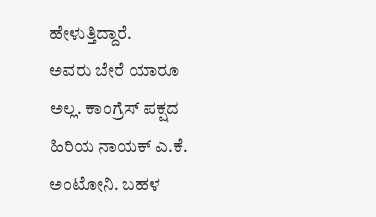ಹೇಳುತ್ತಿದ್ದಾರೆ.
ಅವರು ಬೇರೆ ಯಾರೂ ಅಲ್ಲ. ಕಾಂಗ್ರೆಸ್ ಪಕ್ಷದ ಹಿರಿಯ ನಾಯಕ್ ಎ.ಕೆ. ಅಂಟೋನಿ. ಬಹಳ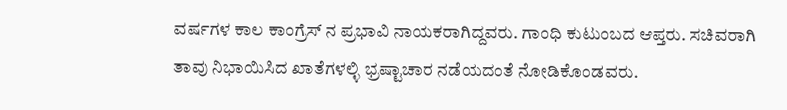ವರ್ಷಗಳ ಕಾಲ ಕಾಂಗ್ರೆಸ್ ನ ಪ್ರಭಾವಿ ನಾಯಕರಾಗಿದ್ದವರು. ಗಾಂಧಿ ಕುಟುಂಬದ ಆಪ್ತರು. ಸಚಿವರಾಗಿ ತಾವು ನಿಭಾಯಿಸಿದ ಖಾತೆಗಳಲ್ಳಿ ಭ್ರಷ್ಟಾಚಾರ ನಡೆಯದಂತೆ ನೋಡಿಕೊಂಡವರು.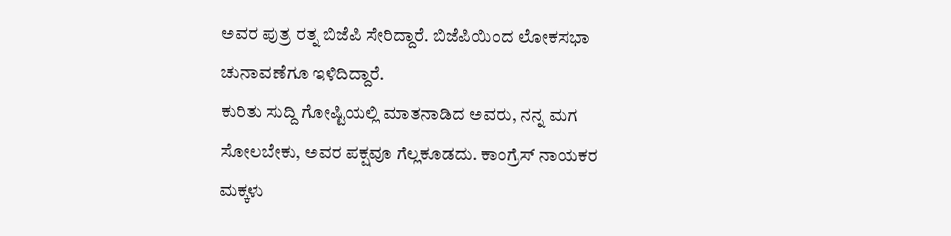ಅವರ ಪುತ್ರ ರತ್ನ ಬಿಜೆಪಿ ಸೇರಿದ್ದಾರೆ. ಬಿಜೆಪಿಯಿಂದ ಲೋಕಸಭಾ ಚುನಾವಣೆಗೂ ಇಳಿದಿದ್ದಾರೆ.
ಕುರಿತು ಸುದ್ದಿ ಗೋಷ್ಟಿಯಲ್ಲಿ ಮಾತನಾಡಿದ ಅವರು, ನನ್ನ ಮಗ ಸೋಲಬೇಕು, ಅವರ ಪಕ್ಷವೂ ಗೆಲ್ಲಕೂಡದು. ಕಾಂಗ್ರೆಸ್ ನಾಯಕರ ಮಕ್ಕಳು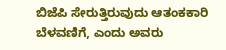ಬಿಜೆಪಿ ಸೇರುತ್ತಿರುವುದು ಆತಂಕಕಾರಿ ಬೆಳವಣಿಗೆ, ಎಂದು ಅವರು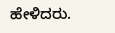ಹೇಳಿದರು.